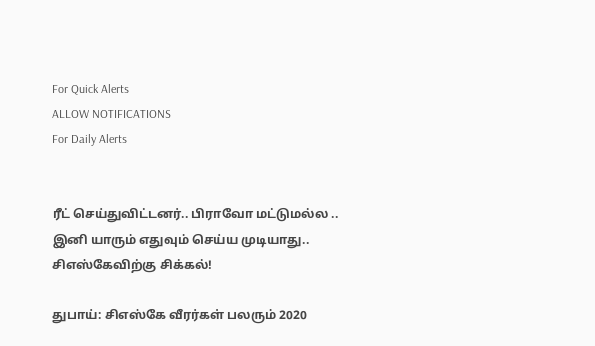For Quick Alerts
ALLOW NOTIFICATIONS
For Daily Alerts


ரீட் செய்துவிட்டனர்.. பிராவோ மட்டுமல்ல .. இனி யாரும் எதுவும் செய்ய முடியாது.. சிஎஸ்கேவிற்கு சிக்கல்!

துபாய்: சிஎஸ்கே வீரர்கள் பலரும் 2020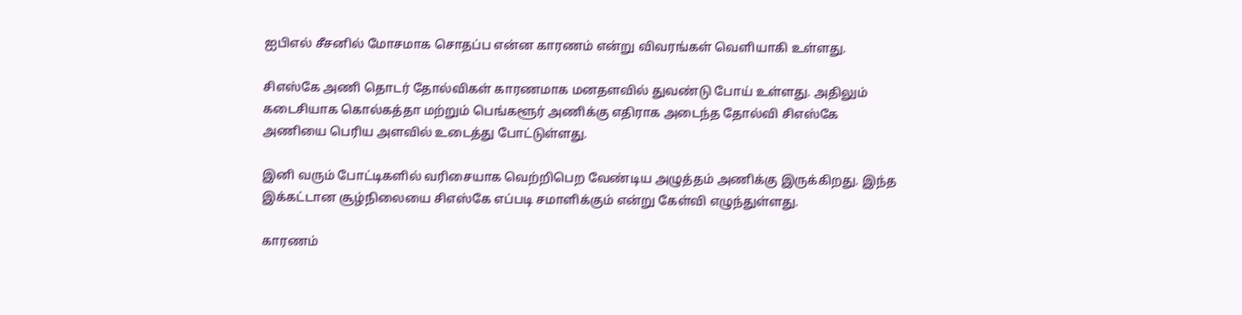ஐபிஎல் சீசனில் மோசமாக சொதப்ப என்ன காரணம் என்று விவரங்கள் வெளியாகி உள்ளது.

சிஎஸ்கே அணி தொடர் தோல்விகள் காரணமாக மனதளவில் துவண்டு போய் உள்ளது. அதிலும் கடைசியாக கொல்கத்தா மற்றும் பெங்களூர் அணிக்கு எதிராக அடைந்த தோல்வி சிஎஸ்கே அணியை பெரிய அளவில் உடைத்து போட்டுள்ளது.

இனி வரும் போட்டிகளில் வரிசையாக வெற்றிபெற வேண்டிய அழுத்தம் அணிக்கு இருக்கிறது. இந்த இக்கட்டான சூழ்நிலையை சிஎஸ்கே எப்படி சமாளிக்கும் என்று கேள்வி எழுந்துள்ளது.

காரணம்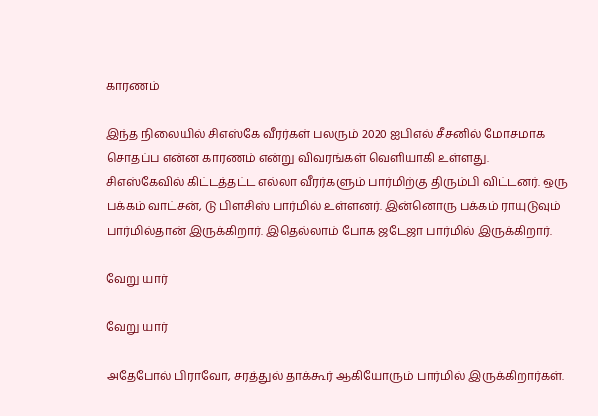காரணம்

இந்த நிலையில் சிஎஸ்கே வீரர்கள் பலரும் 2020 ஐபிஎல் சீசனில் மோசமாக சொதப்ப என்ன காரணம் என்று விவரங்கள் வெளியாகி உள்ளது. சிஎஸ்கேவில் கிட்டத்தட்ட எல்லா வீரர்களும் பார்மிற்கு திரும்பி விட்டனர். ஒரு பக்கம் வாட்சன், டு பிளசிஸ் பார்மில் உள்ளனர். இன்னொரு பக்கம் ராயுடுவும் பார்மில்தான் இருக்கிறார். இதெல்லாம் போக ஜடேஜா பார்மில் இருக்கிறார்.

வேறு யார்

வேறு யார்

அதேபோல் பிராவோ, சரத்துல் தாக்கூர் ஆகியோரும் பார்மில் இருக்கிறார்கள்.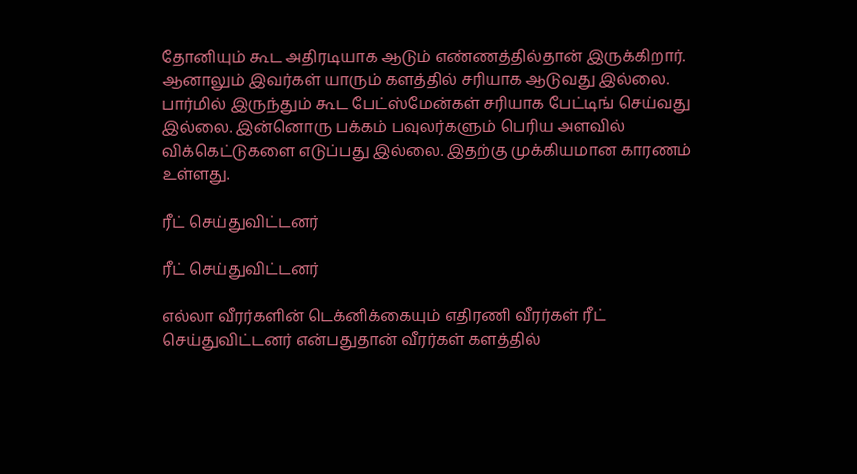தோனியும் கூட அதிரடியாக ஆடும் எண்ணத்தில்தான் இருக்கிறார். ஆனாலும் இவர்கள் யாரும் களத்தில் சரியாக ஆடுவது இல்லை. பார்மில் இருந்தும் கூட பேட்ஸ்மேன்கள் சரியாக பேட்டிங் செய்வது இல்லை. இன்னொரு பக்கம் பவுலர்களும் பெரிய அளவில் விக்கெட்டுகளை எடுப்பது இல்லை. இதற்கு முக்கியமான காரணம் உள்ளது.

ரீட் செய்துவிட்டனர்

ரீட் செய்துவிட்டனர்

எல்லா வீரர்களின் டெக்னிக்கையும் எதிரணி வீரர்கள் ரீட் செய்துவிட்டனர் என்பதுதான் வீரர்கள் களத்தில்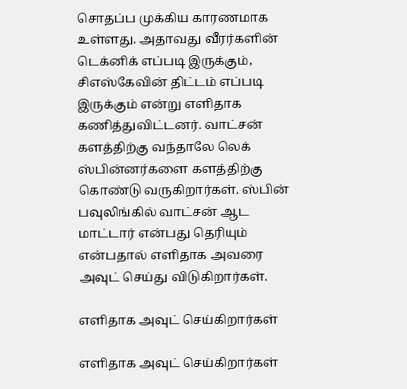சொதப்ப முக்கிய காரணமாக உள்ளது. அதாவது வீரர்களின் டெக்னிக் எப்படி இருக்கும், சிஎஸ்கேவின் திட்டம் எப்படி இருக்கும் என்று எளிதாக கணித்துவிட்டனர். வாட்சன் களத்திற்கு வந்தாலே லெக் ஸ்பின்னர்களை களத்திற்கு கொண்டு வருகிறார்கள். ஸ்பின் பவுலிங்கில் வாட்சன் ஆட மாட்டார் என்பது தெரியும் என்பதால் எளிதாக அவரை அவுட் செய்து விடுகிறார்கள்.

எளிதாக அவுட் செய்கிறார்கள்

எளிதாக அவுட் செய்கிறார்கள்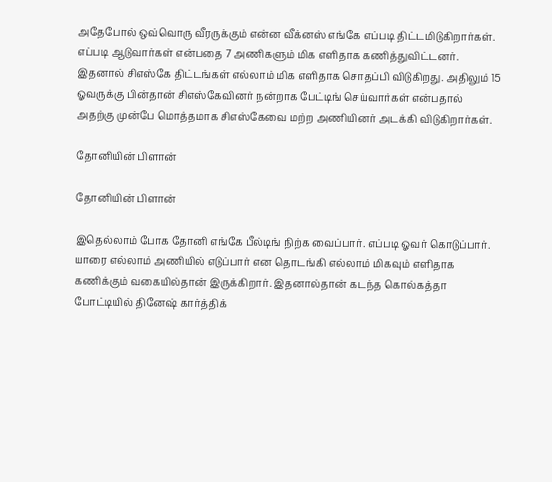அதேபோல் ஒவ்வொரு வீரருக்கும் என்ன வீக்னஸ் எங்கே எப்படி திட்டமிடுகிறார்கள். எப்படி ஆடுவார்கள் என்பதை 7 அணிகளும் மிக எளிதாக கணித்துவிட்டனர். இதனால் சிஎஸ்கே திட்டங்கள் எல்லாம் மிக எளிதாக சொதப்பி விடுகிறது. அதிலும் 15 ஓவருக்கு பின்தான் சிஎஸ்கேவினர் நன்றாக பேட்டிங் செய்வார்கள் என்பதால் அதற்கு முன்பே மொத்தமாக சிஎஸ்கேவை மற்ற அணியினர் அடக்கி விடுகிறார்கள்.

தோனியின் பிளான்

தோனியின் பிளான்

இதெல்லாம் போக தோனி எங்கே பீல்டிங் நிற்க வைப்பார். எப்படி ஓவர் கொடுப்பார். யாரை எல்லாம் அணியில் எடுப்பார் என தொடங்கி எல்லாம் மிகவும் எளிதாக கணிக்கும் வகையில்தான் இருக்கிறார். இதனால்தான் கடந்த கொல்கத்தா போட்டியில் தினேஷ் கார்த்திக்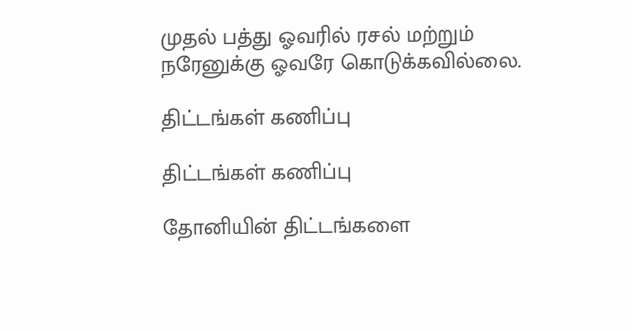முதல் பத்து ஓவரில் ரசல் மற்றும் நரேனுக்கு ஓவரே கொடுக்கவில்லை.

திட்டங்கள் கணிப்பு

திட்டங்கள் கணிப்பு

தோனியின் திட்டங்களை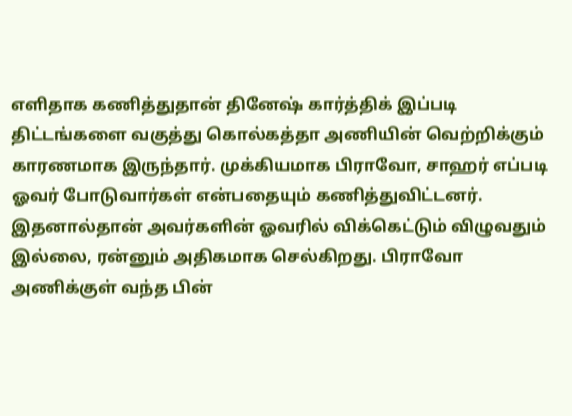எளிதாக கணித்துதான் தினேஷ் கார்த்திக் இப்படி திட்டங்களை வகுத்து கொல்கத்தா அணியின் வெற்றிக்கும் காரணமாக இருந்தார். முக்கியமாக பிராவோ, சாஹர் எப்படி ஓவர் போடுவார்கள் என்பதையும் கணித்துவிட்டனர். இதனால்தான் அவர்களின் ஓவரில் விக்கெட்டும் விழுவதும் இல்லை, ரன்னும் அதிகமாக செல்கிறது. பிராவோ அணிக்குள் வந்த பின்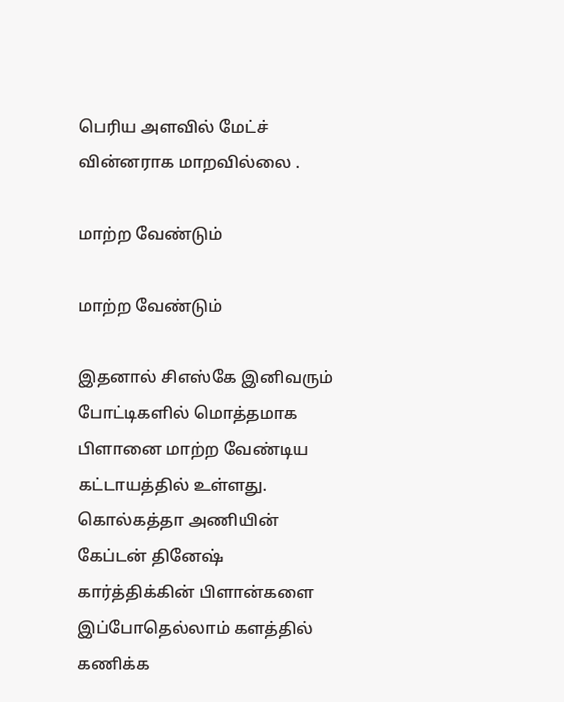பெரிய அளவில் மேட்ச் வின்னராக மாறவில்லை .

மாற்ற வேண்டும்

மாற்ற வேண்டும்

இதனால் சிஎஸ்கே இனிவரும் போட்டிகளில் மொத்தமாக பிளானை மாற்ற வேண்டிய கட்டாயத்தில் உள்ளது. கொல்கத்தா அணியின் கேப்டன் தினேஷ் கார்த்திக்கின் பிளான்களை இப்போதெல்லாம் களத்தில் கணிக்க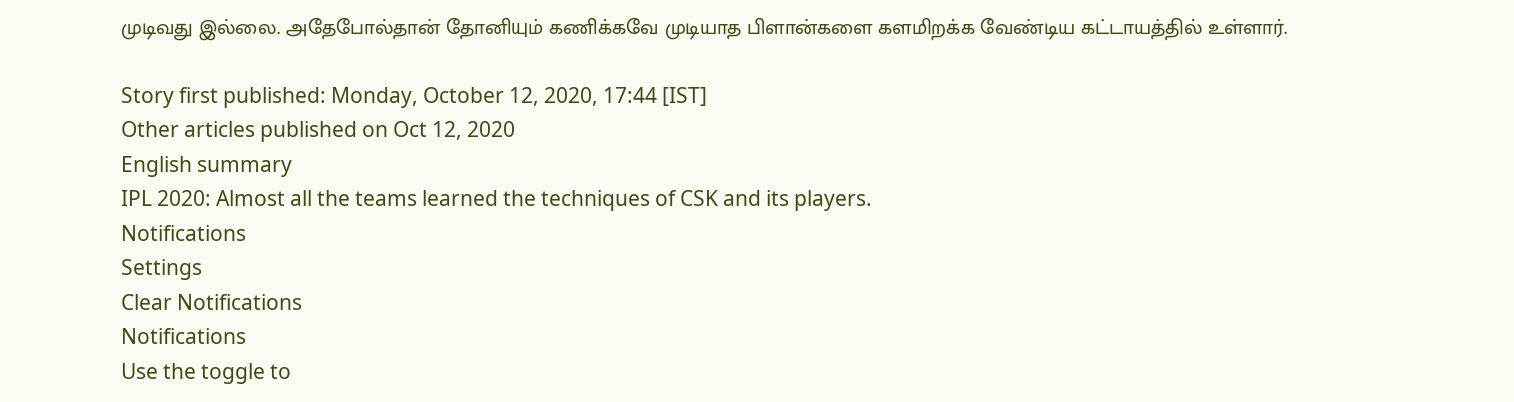முடிவது இல்லை. அதேபோல்தான் தோனியும் கணிக்கவே முடியாத பிளான்களை களமிறக்க வேண்டிய கட்டாயத்தில் உள்ளார்.

Story first published: Monday, October 12, 2020, 17:44 [IST]
Other articles published on Oct 12, 2020
English summary
IPL 2020: Almost all the teams learned the techniques of CSK and its players.
Notifications
Settings
Clear Notifications
Notifications
Use the toggle to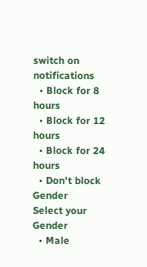switch on notifications
  • Block for 8 hours
  • Block for 12 hours
  • Block for 24 hours
  • Don't block
Gender
Select your Gender
  • Male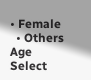• Female
  • Others
Age
Select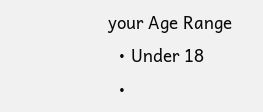your Age Range
  • Under 18
  •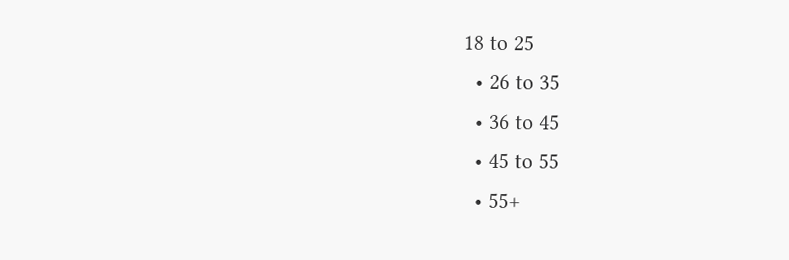18 to 25
  • 26 to 35
  • 36 to 45
  • 45 to 55
  • 55+